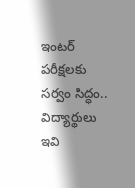ఇంటర్ పరీక్షలకు సర్వం సిద్ధం.. విద్యార్థులు ఇవి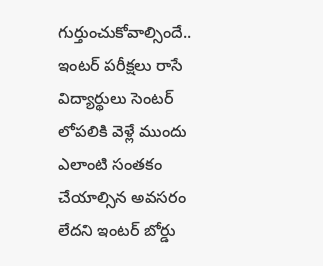గుర్తుంచుకోవాల్సిందే..
ఇంటర్ పరీక్షలు రాసే విద్యార్థులు సెంటర్ లోపలికి వెళ్లే ముందు ఎలాంటి సంతకం చేయాల్సిన అవసరం లేదని ఇంటర్ బోర్డు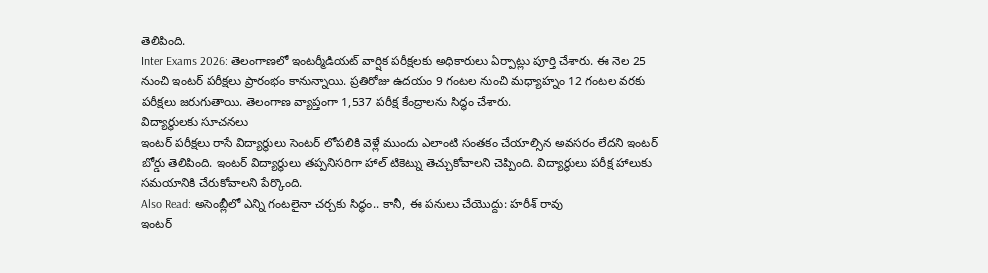తెలిపింది.
Inter Exams 2026: తెలంగాణలో ఇంటర్మీడియట్ వార్షిక పరీక్షలకు అధికారులు ఏర్పాట్లు పూర్తి చేశారు. ఈ నెల 25 నుంచి ఇంటర్ పరీక్షలు ప్రారంభం కానున్నాయి. ప్రతిరోజు ఉదయం 9 గంటల నుంచి మధ్యాహ్నం 12 గంటల వరకు పరీక్షలు జరుగుతాయి. తెలంగాణ వ్యాప్తంగా 1,537 పరీక్ష కేంద్రాలను సిద్ధం చేశారు.
విద్యార్థులకు సూచనలు
ఇంటర్ పరీక్షలు రాసే విద్యార్థులు సెంటర్ లోపలికి వెళ్లే ముందు ఎలాంటి సంతకం చేయాల్సిన అవసరం లేదని ఇంటర్ బోర్డు తెలిపింది. ఇంటర్ విద్యార్థులు తప్పనిసరిగా హాల్ టికెట్ను తెచ్చుకోవాలని చెప్పింది. విద్యార్థులు పరీక్ష హాలుకు సమయానికి చేరుకోవాలని పేర్కొంది.
Also Read: అసెంబ్లీలో ఎన్ని గంటలైనా చర్చకు సిద్ధం.. కానీ, ఈ పనులు చేయొద్దు: హరీశ్ రావు
ఇంటర్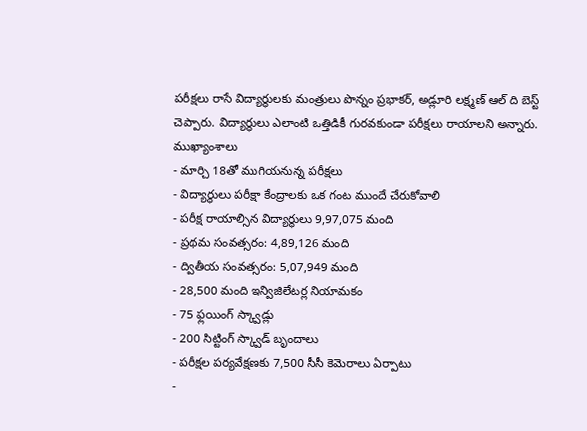పరీక్షలు రాసే విద్యార్థులకు మంత్రులు పొన్నం ప్రభాకర్, అడ్లూరి లక్ష్మణ్ ఆల్ ది బెస్ట్ చెప్పారు. విద్యార్థులు ఎలాంటి ఒత్తిడికీ గురవకుండా పరీక్షలు రాయాలని అన్నారు.
ముఖ్యాంశాలు
- మార్చి 18తో ముగియనున్న పరీక్షలు
- విద్యార్థులు పరీక్షా కేంద్రాలకు ఒక గంట ముందే చేరుకోవాలి
- పరీక్ష రాయాల్సిన విద్యార్థులు 9,97,075 మంది
- ప్రథమ సంవత్సరం: 4,89,126 మంది
- ద్వితీయ సంవత్సరం: 5,07,949 మంది
- 28,500 మంది ఇన్విజిలేటర్ల నియామకం
- 75 ఫ్లయింగ్ స్క్వాడ్లు
- 200 సిట్టింగ్ స్క్వాడ్ బృందాలు
- పరీక్షల పర్యవేక్షణకు 7,500 సీసీ కెమెరాలు ఏర్పాటు
-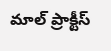మాల్ ప్రాక్టీస్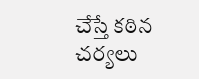చేస్తే కఠిన చర్యలు